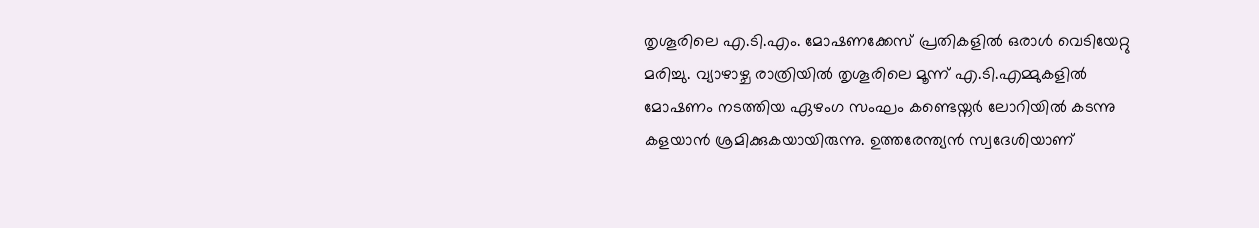തൃശൂരിലെ എ.ടി.എം. മോഷണക്കേസ് പ്രതികളിൽ ഒരാൾ വെടിയേറ്റു മരിച്ചു. വ്യാഴാഴ്ച രാത്രിയിൽ തൃശൂരിലെ മൂന്ന് എ.ടി.എമ്മുകളിൽ മോഷണം നടത്തിയ ഏഴംഗ സംഘം കണ്ടെയ്നർ ലോറിയിൽ കടന്നു കളയാൻ ശ്രമിക്കുകയായിരുന്നു. ഉത്തരേന്ത്യൻ സ്വദേശിയാണ്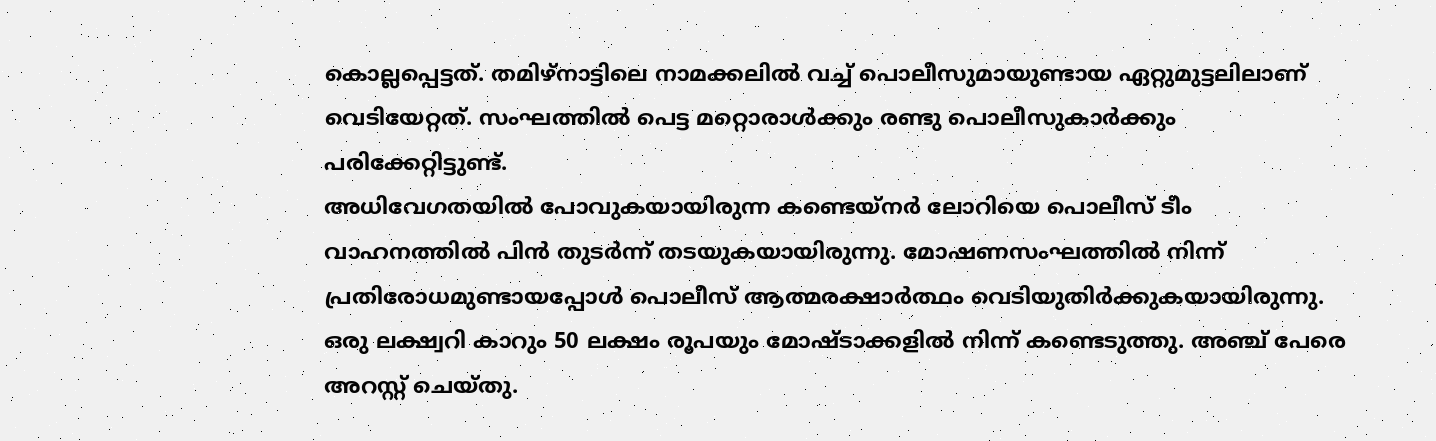കൊല്ലപ്പെട്ടത്. തമിഴ്നാട്ടിലെ നാമക്കലിൽ വച്ച് പൊലീസുമായുണ്ടായ ഏറ്റുമുട്ടലിലാണ് വെടിയേറ്റത്. സംഘത്തിൽ പെട്ട മറ്റൊരാൾക്കും രണ്ടു പൊലീസുകാർക്കും പരിക്കേറ്റിട്ടുണ്ട്.
അധിവേഗതയിൽ പോവുകയായിരുന്ന കണ്ടെയ്നർ ലോറിയെ പൊലീസ് ടീം വാഹനത്തിൽ പിൻ തുടർന്ന് തടയുകയായിരുന്നു. മോഷണസംഘത്തിൽ നിന്ന് പ്രതിരോധമുണ്ടായപ്പോൾ പൊലീസ് ആത്മരക്ഷാർത്ഥം വെടിയുതിർക്കുകയായിരുന്നു. ഒരു ലക്ഷ്വറി കാറും 50 ലക്ഷം രൂപയും മോഷ്ടാക്കളിൽ നിന്ന് കണ്ടെടുത്തു. അഞ്ച് പേരെ അറസ്റ്റ് ചെയ്തു.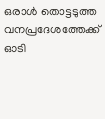ഒരാൾ തൊട്ടടുത്ത വനപ്രദേശത്തേക്ക് ഓടി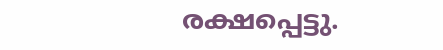രക്ഷപ്പെട്ടു.